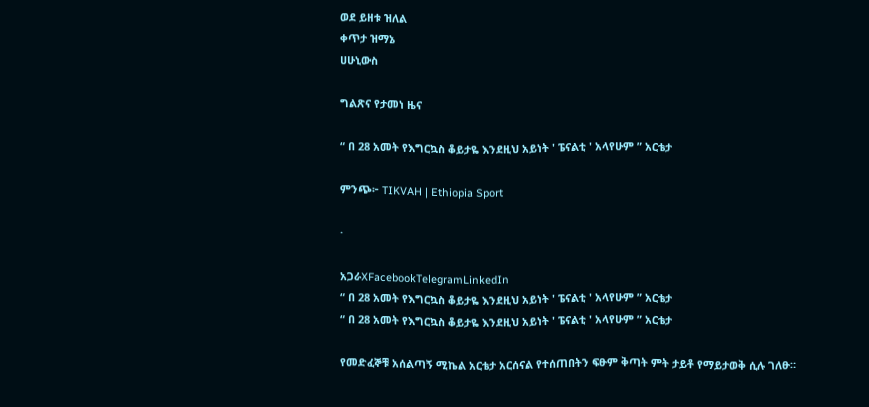ወደ ይዘቱ ዝለል
ቀጥታ ዝማኔ
ሀሁኒውስ

ግልጽና የታመነ ዜና

“ በ 28 አመት የእግርኳስ ቆይታዬ እንደዚህ አይነት ' ፔናልቲ ' አላየሁም ” አርቴታ

ምንጭ፦ TIKVAH | Ethiopia Sport

·

አጋራXFacebookTelegramLinkedIn
“ በ 28 አመት የእግርኳስ ቆይታዬ እንደዚህ አይነት ' ፔናልቲ ' አላየሁም ” አርቴታ
“ በ 28 አመት የእግርኳስ ቆይታዬ እንደዚህ አይነት ' ፔናልቲ ' አላየሁም ” አርቴታ

የመድፈኞቹ አሰልጣኝ ሚኬል አርቴታ አርሰናል የተሰጠበትን ፍፁም ቅጣት ምት ታይቶ የማይታወቅ ሲሉ ገለፁ።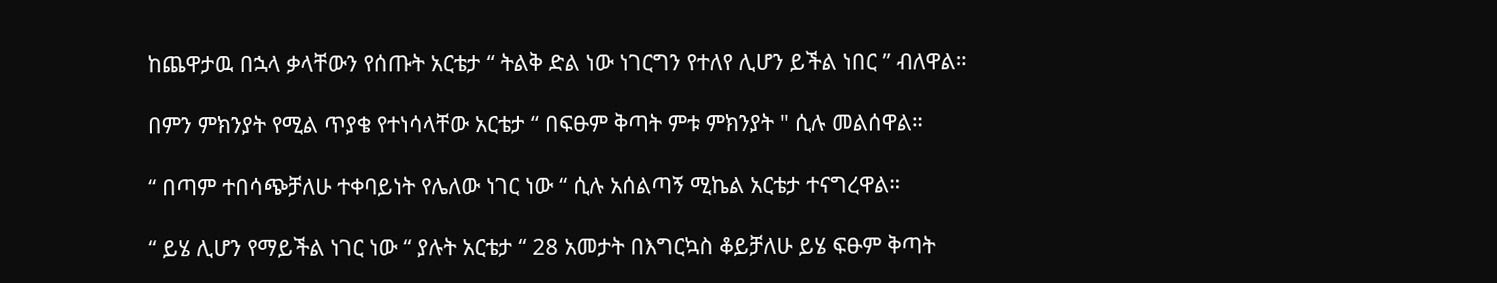ከጨዋታዉ በኋላ ቃላቸውን የሰጡት አርቴታ “ ትልቅ ድል ነው ነገርግን የተለየ ሊሆን ይችል ነበር ” ብለዋል።

በምን ምክንያት የሚል ጥያቄ የተነሳላቸው አርቴታ “ በፍፁም ቅጣት ምቱ ምክንያት " ሲሉ መልሰዋል።

“ በጣም ተበሳጭቻለሁ ተቀባይነት የሌለው ነገር ነው “ ሲሉ አሰልጣኝ ሚኬል አርቴታ ተናግረዋል።

“ ይሄ ሊሆን የማይችል ነገር ነው “ ያሉት አርቴታ “ 28 አመታት በእግርኳስ ቆይቻለሁ ይሄ ፍፁም ቅጣት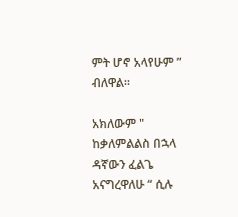ምት ሆኖ አላየሁም ” ብለዋል።

አክለውም " ከቃለምልልስ በኋላ ዳኛውን ፈልጌ አናግረዋለሁ “ ሲሉ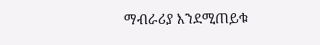ማብራሪያ እንደሚጠይቁ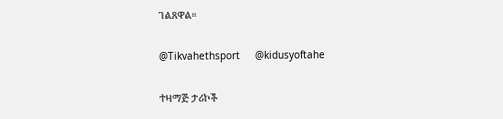ገልጸዋል።

@Tikvahethsport     @kidusyoftahe

ተዛማጅ ታሪኮች